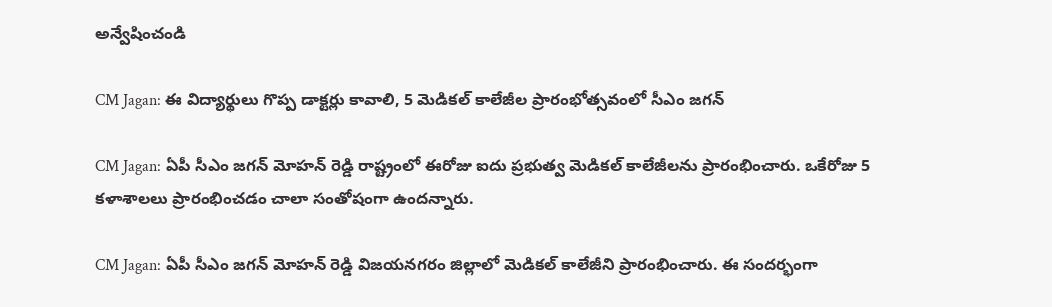అన్వేషించండి

CM Jagan: ఈ విద్యార్థులు గొప్ప డాక్టర్లు కావాలి, 5 మెడికల్ కాలేజీల ప్రారంభోత్సవంలో సీఎం జగన్

CM Jagan: ఏపీ సీఎం జగన్ మోహన్ రెడ్డి రాష్ట్రంలో ఈరోజు ఐదు ప్రభుత్వ మెడికల్ కాలేజీలను ప్రారంభించారు. ఒకేరోజు 5 కళాశాలలు ప్రారంభించడం చాలా సంతోషంగా ఉందన్నారు.

CM Jagan: ఏపీ సీఎం జగన్ మోహన్ రెడ్డి విజయనగరం జిల్లాలో మెడికల్‌ కాలేజీని ప్రారంభించారు. ఈ సందర్భంగా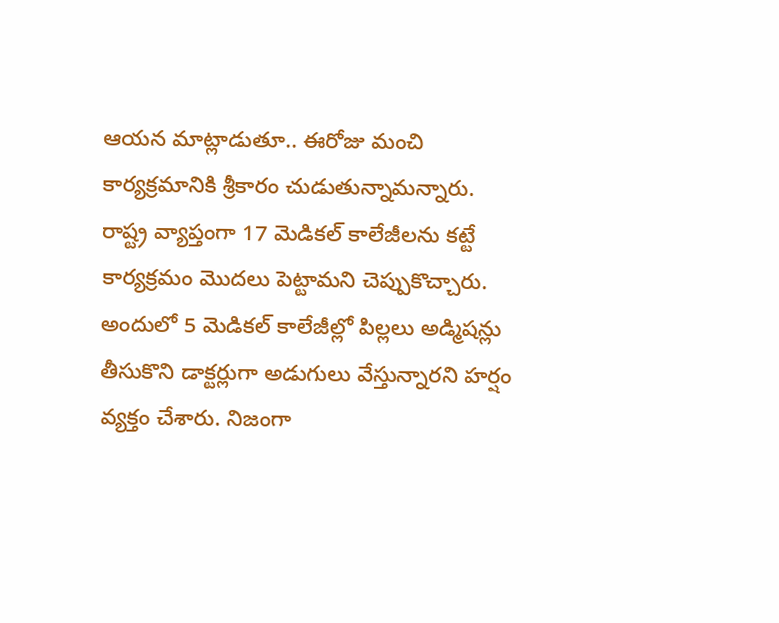ఆయన మాట్లాడుతూ.. ఈరోజు మంచి కార్యక్రమానికి శ్రీకారం చుడుతున్నామన్నారు. రాష్ట్ర వ్యాప్తంగా 17 మెడికల్‌ కాలేజీలను కట్టే కార్యక్రమం మొదలు పెట్టామని చెప్పుకొచ్చారు. అందులో 5 మెడికల్‌ కాలేజీల్లో పిల్లలు అడ్మిషన్లు తీసుకొని డాక్టర్లుగా అడుగులు వేస్తున్నారని హర్షం వ్యక్తం చేశారు. నిజంగా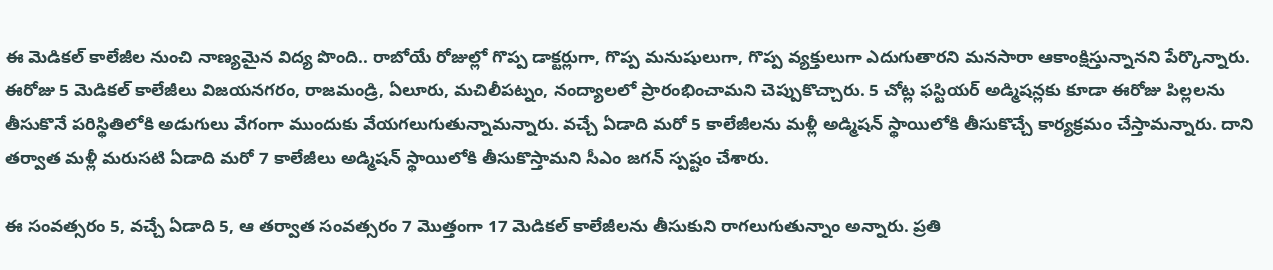ఈ మెడికల్‌ కాలేజీల నుంచి నాణ్యమైన విద్య పొంది.. రాబోయే రోజుల్లో గొప్ప డాక్టర్లుగా, గొప్ప మనుషులుగా, గొప్ప వ్యక్తులుగా ఎదుగుతారని మనసారా ఆకాంక్షిస్తున్నానని పేర్కొన్నారు. ఈరోజు 5 మెడికల్‌ కాలేజీలు విజయనగరం, రాజమండ్రి, ఏలూరు, మచిలీపట్నం, నంద్యాలలో ప్రారంభించామని చెప్పుకొచ్చారు. 5 చోట్ల ఫస్టియర్‌ అడ్మిషన్లకు కూడా ఈరోజు పిల్లలను తీసుకొనే పరిస్థితిలోకి అడుగులు వేగంగా ముందుకు వేయగలుగుతున్నామన్నారు. వచ్చే ఏడాది మరో 5 కాలేజీలను మళ్లీ అడ్మిషన్‌ స్థాయిలోకి తీసుకొచ్చే కార్యక్రమం చేస్తామన్నారు. దాని తర్వాత మళ్లీ మరుసటి ఏడాది మరో 7 కాలేజీలు అడ్మిషన్‌ స్థాయిలోకి తీసుకొస్తామని సీఎం జగన్ స్పష్టం చేశారు.

ఈ సంవత్సరం 5, వచ్చే ఏడాది 5, ఆ తర్వాత సంవత్సరం 7 మొత్తంగా 17 మెడికల్‌ కాలేజీలను తీసుకుని రాగలుగుతున్నాం అన్నారు. ప్రతి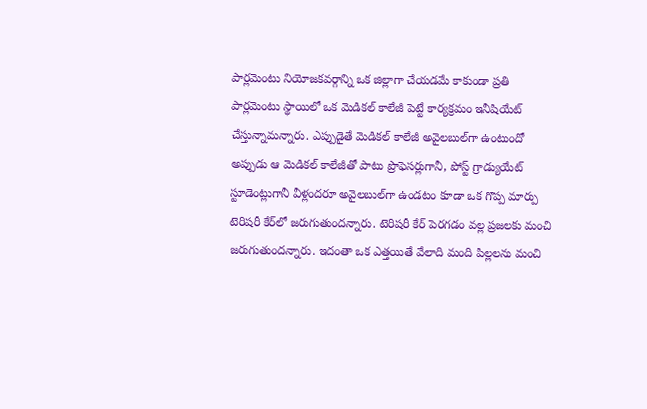పార్లమెంటు నియోజకవర్గాన్ని ఒక జిల్లాగా చేయడమే కాకుండా ప్రతి పార్లమెంటు స్థాయిలో ఒక మెడికల్‌ కాలేజీ పెట్టే కార్యక్రమం ఇనీషియేట్‌ చేస్తున్నామన్నారు. ఎప్పుడైతే మెడికల్‌ కాలేజీ అవైలబుల్‌గా ఉంటుందో అప్పుడు ఆ మెడికల్‌ కాలేజీతో పాటు ప్రొఫెసర్లుగానీ, పోస్ట్‌ గ్రాడ్యుయేట్‌ స్టూడెంట్లుగానీ వీళ్లందరూ అవైలబుల్‌గా ఉండటం కూడా ఒక గొప్ప మార్పు టెరిషరీ కేర్‌లో జరుగుతుందన్నారు. టెరిషరీ కేర్‌ పెరగడం వల్ల ప్రజలకు మంచి జరుగుతుందన్నారు. ఇదంతా ఒక ఎత్తయితే వేలాది మంది పిల్లలను మంచి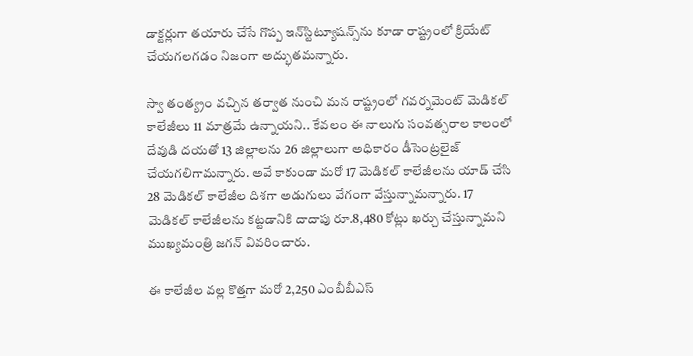డాక్టర్లుగా తయారు చేసే గొప్ప ఇన్‌స్టిట్యూషన్స్‌ను కూడా రాష్ట్రంలో క్రియేట్‌ చేయగలగడం నిజంగా అద్భుతమన్నారు.

స్వా తంత్య్రం వచ్చిన తర్వాత నుంచి మన రాష్ట్రంలో గవర్నమెంట్‌ మెడికల్‌ కాలేజీలు 11 మాత్రమే ఉన్నాయని.. కేవలం ఈ నాలుగు సంవత్సరాల కాలంలో దేవుడి దయతో 13 జిల్లాలను 26 జిల్లాలుగా అధికారం డీసెంట్రలైజ్‌ చేయగలిగామన్నారు. అవే కాకుండా మరో 17 మెడికల్‌ కాలేజీలను యాడ్‌ చేసి 28 మెడికల్‌ కాలేజీల దిశగా అడుగులు వేగంగా వేస్తున్నామన్నారు. 17 మెడికల్‌ కాలేజీలను కట్టడానికి దాదాపు రూ.8,480 కోట్లు ఖర్చు చేస్తున్నామని ముఖ్యమంత్రి జగన్ వివరించారు.

ఈ కాలేజీల వల్ల కొత్తగా మరో 2,250 ఎంబీబీఎస్‌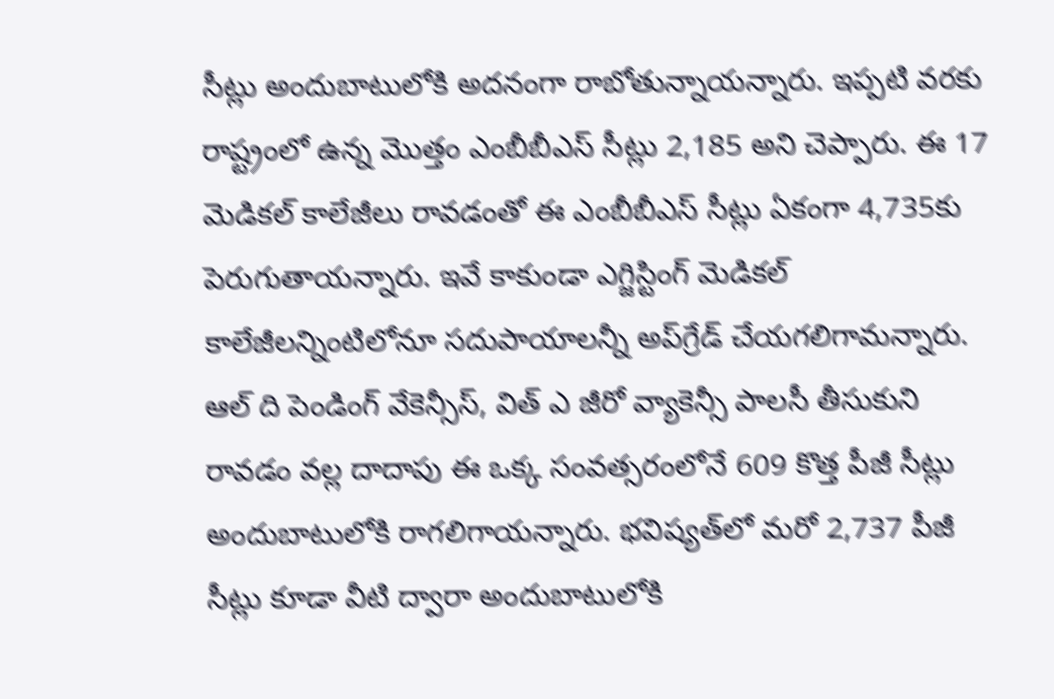సీట్లు అందుబాటులోకి అదనంగా రాబోతున్నాయన్నారు. ఇప్పటి వరకు రాష్ట్రంలో ఉన్న మొత్తం ఎంబీబీఎస్‌ సీట్లు 2,185 అని చెప్పారు. ఈ 17 మెడికల్‌ కాలేజీలు రావడంతో ఈ ఎంబీబీఎస్‌ సీట్లు ఏకంగా 4,735కు పెరుగుతాయన్నారు. ఇవే కాకుండా ఎగ్జిస్టింగ్‌ మెడికల్‌ కాలేజీలన్నింటిలోనూ సదుపాయాలన్నీ అప్‌గ్రేడ్‌ చేయగలిగామన్నారు. ఆల్‌ ది పెండింగ్‌ వేకెన్సీస్, విత్‌ ఎ జీరో వ్యాకెన్సీ పాలసీ తీసుకుని రావడం వల్ల దాదాపు ఈ ఒక్క సంవత్సరంలోనే 609 కొత్త పీజీ సీట్లు అందుబాటులోకి రాగలిగాయన్నారు. భవిష్యత్‌లో మరో 2,737 పీజీ సీట్లు కూడా వీటి ద్వారా అందుబాటులోకి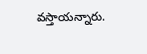వస్తాయన్నారు.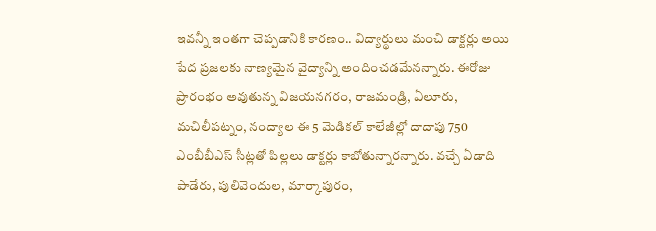ఇవన్నీ ఇంతగా చెప్పడానికి కారణం.. విద్యార్థులు మంచి డాక్టర్లు అయి పేద ప్రజలకు నాణ్యమైన వైద్యాన్ని అందించడమేనన్నారు. ఈరోజు ప్రారంభం అవుతున్న విజయనగరం, రాజమండ్రి, ఏలూరు, మచిలీపట్నం, నంద్యాల ఈ 5 మెడికల్‌ కాలేజీల్లో దాదాపు 750 ఎంబీబీఎస్‌ సీట్లతో పిల్లలు డాక్టర్లు కాబోతున్నారన్నారు. వచ్చే ఏడాది పాడేరు, పులివెందుల, మార్కాపురం,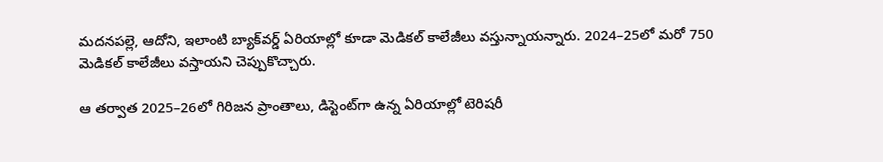మదనపల్లె, ఆదోని, ఇలాంటి బ్యాక్‌వర్డ్‌ ఏరియాల్లో కూడా మెడికల్‌ కాలేజీలు వస్తున్నాయన్నారు. 2024–25లో మరో 750 మెడికల్‌ కాలేజీలు వస్తాయని చెప్పుకొచ్చారు.

ఆ తర్వాత 2025–26లో గిరిజన ప్రాంతాలు, డిస్టెంట్‌గా ఉన్న ఏరియాల్లో టెరిషరీ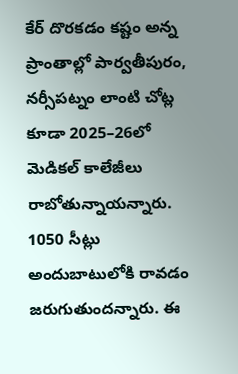కేర్‌ దొరకడం కష్టం అన్న ప్రాంతాల్లో పార్వతీపురం, నర్సీపట్నం లాంటి చోట్ల కూడా 2025–26లో మెడికల్‌ కాలేజీలు రాబోతున్నాయన్నారు. 1050 సీట్లు అందుబాటులోకి రావడం జరుగుతుందన్నారు. ఈ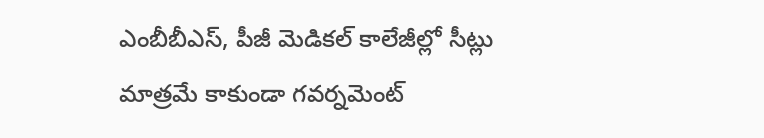ఎంబీబీఎస్, పీజీ మెడికల్‌ కాలేజీల్లో సీట్లు మాత్రమే కాకుండా గవర్నమెంట్‌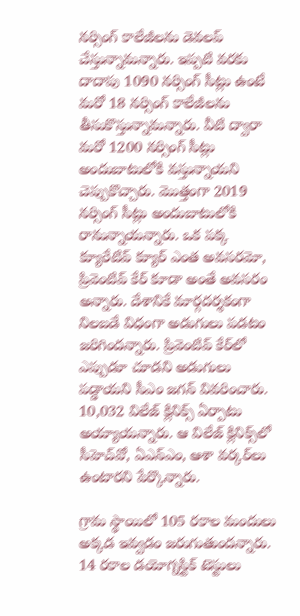నర్సింగ్‌ కాలేజీలను డెవలప్‌ చేస్తున్నామన్నారు. ఇప్పటి వరకు దాదాపు 1090 నర్సింగ్‌ సీట్లు ఉంటే మరో 18 నర్సింగ్‌ కాలేజీలను తీసుకొస్తున్నామన్నారు. వీటి ద్వారా మరో 1200 నర్సింగ్‌ సీట్లు అందుబాటులోకి వస్తున్నాయని చెప్పుకొచ్చారు. మొత్తంగా 2019 నర్సింగ్‌ సీట్లు అందుబాటులోకి రానున్నాయన్నారు. ఒక పక్క క్యూరేటివ్‌ క్యూర్‌ ఎంత అవసరమో, ప్రివెంటివ్‌ కేర్‌ కూడా అంతే అవసరం అన్నారు. దేశానికే మార్గదర్శకంగా నిలబడే విధంగా అడుగులు పడటం జరిగిందన్నారు. ప్రివెంటివ్‌ కేర్‌లో ఎప్పుడూ చూడని అడుగులు పడ్డాయని సీఎం జగన్ వివరించారు. 10,032 విలేజ్‌ క్లినిక్స్‌ ఏర్పాటు అయ్యాయన్నారు. ఆ విలేజ్‌ క్లినిక్స్‌లో సీహెచ్‌వో, ఏఎన్‌ఎం, ఆశా వర్కర్‌లు ఉంటారని పేర్కొన్నారు.

గ్రామ స్థాయిలో 105 రకాల మందులు అక్కడ ఇవ్వడం జరుగుతుందన్నారు. 14 రకాల డయోగ్నస్టిక్‌ టెస్టులు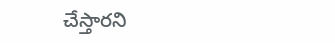చేస్తారని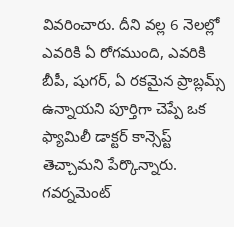వివరించారు. దీని వల్ల 6 నెలల్లో ఎవరికి ఏ రోగముంది, ఎవరికి బీపీ, షుగర్, ఏ రకమైన ప్రాబ్లమ్స్‌ ఉన్నాయని పూర్తిగా చెప్పే ఒక ఫ్యామిలీ డాక్టర్‌ కాన్సెప్ట్‌ తెచ్చామని పేర్కొన్నారు. గవర్నమెంట్‌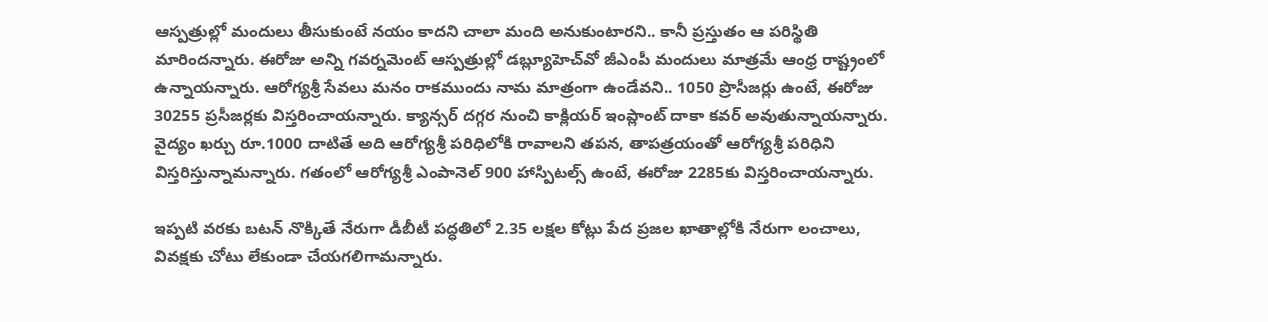ఆస్పత్రుల్లో మందులు తీసుకుంటే నయం కాదని చాలా మంది అనుకుంటారని.. కానీ ప్రస్తుతం ఆ పరిస్థితి మారిందన్నారు. ఈరోజు అన్ని గవర్నమెంట్‌ ఆస్పత్రుల్లో డబ్ల్యూహెచ్‌వో జీఎంపీ మందులు మాత్రమే ఆంధ్ర రాష్ట్రంలో ఉన్నాయన్నారు. ఆరోగ్యశ్రీ సేవలు మనం రాకముందు నామ మాత్రంగా ఉండేవని.. 1050 ప్రొసీజర్లు ఉంటే, ఈరోజు 30255 ప్రసీజర్లకు విస్తరించాయన్నారు. క్యాన్సర్‌ దగ్గర నుంచి కాక్లియర్‌ ఇంప్లాంట్‌ దాకా కవర్‌ అవుతున్నాయన్నారు. వైద్యం ఖర్చు రూ.1000 దాటితే అది ఆరోగ్యశ్రీ పరిధిలోకి రావాలని తపన, తాపత్రయంతో ఆరోగ్యశ్రీ పరిధిని విస్తరిస్తున్నామన్నారు. గతంలో ఆరోగ్యశ్రీ ఎంపానెల్‌ 900 హాస్పిటల్స్‌ ఉంటే, ఈరోజు 2285కు విస్తరించాయన్నారు.

ఇప్పటి వరకు బటన్‌ నొక్కితే నేరుగా డీబీటీ పద్ధతిలో 2.35 లక్షల కోట్లు పేద ప్రజల ఖాతాల్లోకి నేరుగా లంచాలు, వివక్షకు చోటు లేకుండా చేయగలిగామన్నారు.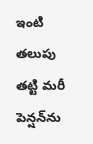ఇంటి తలుపు తట్టి మరీ పెన్షన్‌ను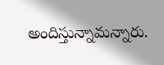అందిస్తున్నామన్నారు.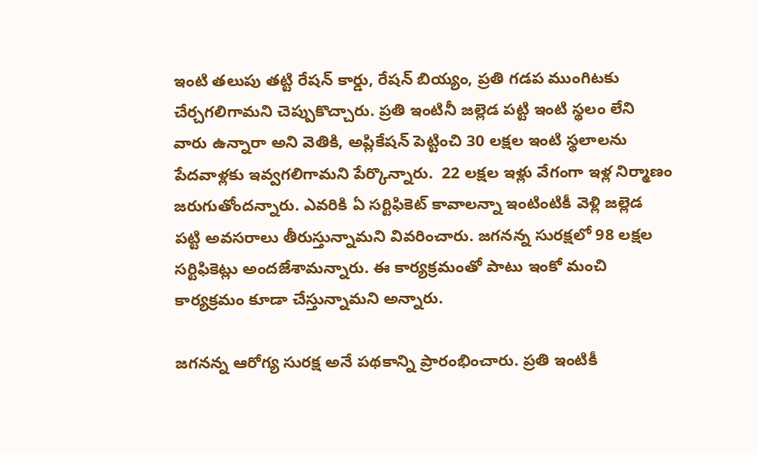ఇంటి తలుపు తట్టి రేషన్‌ కార్డు, రేషన్‌ బియ్యం, ప్రతి గడప ముంగిటకు చేర్చగలిగామని చెప్పుకొచ్చారు. ప్రతి ఇంటినీ జల్లెడ పట్టి ఇంటి స్థలం లేని వారు ఉన్నారా అని వెతికి, అప్లికేషన్‌ పెట్టించి 30 లక్షల ఇంటి స్థలాలను పేదవాళ్లకు ఇవ్వగలిగామని పేర్కొన్నారు.  22 లక్షల ఇళ్లు వేగంగా ఇళ్ల నిర్మాణం జరుగుతోందన్నారు. ఎవరికి ఏ సర్టిఫికెట్‌ కావాలన్నా ఇంటింటికీ వెళ్లి జల్లెడ పట్టి అవసరాలు తీరుస్తున్నామని వివరించారు. జగనన్న సురక్షలో 98 లక్షల సర్టిఫికెట్లు అందజేశామన్నారు. ఈ కార్యక్రమంతో పాటు ఇంకో మంచి కార్యక్రమం కూడా చేస్తున్నామని అన్నారు.

జగనన్న ఆరోగ్య సురక్ష అనే పథకాన్ని ప్రారంభించారు. ప్రతి ఇంటికీ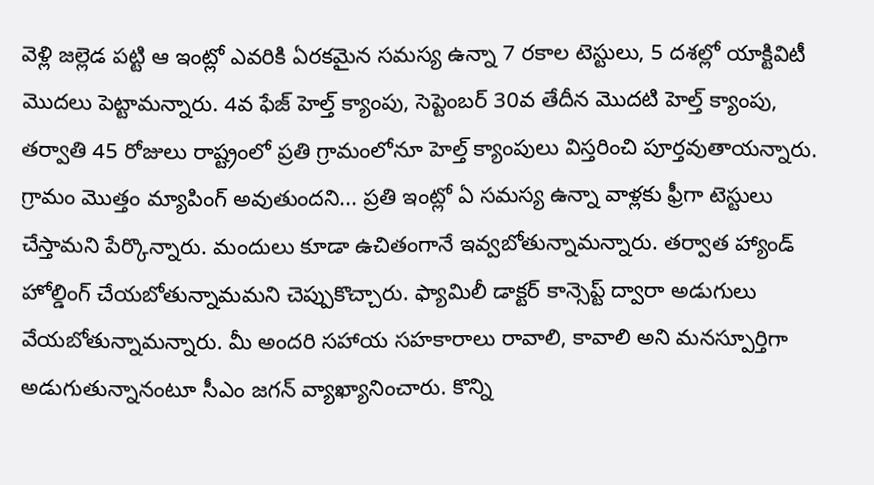వెళ్లి జల్లెడ పట్టి ఆ ఇంట్లో ఎవరికి ఏరకమైన సమస్య ఉన్నా 7 రకాల టెస్టులు, 5 దశల్లో యాక్టివిటీ మొదలు పెట్టామన్నారు. 4వ ఫేజ్‌ హెల్త్‌ క్యాంపు, సెప్టెంబర్‌ 30వ తేదీన మొదటి హెల్త్‌ క్యాంపు, తర్వాతి 45 రోజులు రాష్ట్రంలో ప్రతి గ్రామంలోనూ హెల్త్‌ క్యాంపులు విస్తరించి పూర్తవుతాయన్నారు. గ్రామం మొత్తం మ్యాపింగ్‌ అవుతుందని... ప్రతి ఇంట్లో ఏ సమస్య ఉన్నా వాళ్లకు ఫ్రీగా టెస్టులు చేస్తామని పేర్కొన్నారు. మందులు కూడా ఉచితంగానే ఇవ్వబోతున్నామన్నారు. తర్వాత హ్యాండ్‌ హోల్డింగ్‌ చేయబోతున్నామమని చెప్పుకొచ్చారు. ఫ్యామిలీ డాక్టర్‌ కాన్సెప్ట్‌ ద్వారా అడుగులు వేయబోతున్నామన్నారు. మీ అందరి సహాయ సహకారాలు రావాలి, కావాలి అని మనస్పూర్తిగా అడుగుతున్నానంటూ సీఎం జగన్ వ్యాఖ్యానించారు. కొన్ని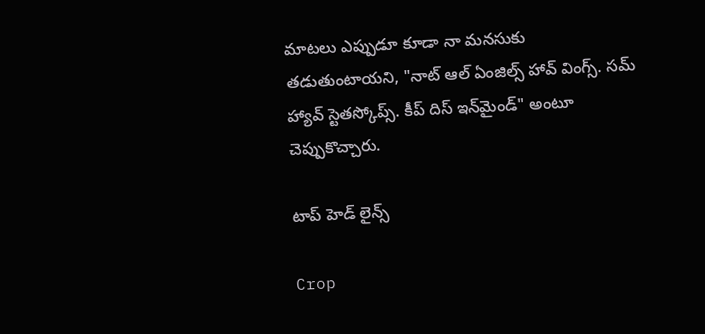మాటలు ఎప్పుడూ కూడా నా మనసుకు తడుతుంటాయని, "నాట్‌ ఆల్‌ ఏంజిల్స్‌ హావ్‌ వింగ్స్‌. సమ్‌ హ్యావ్‌ స్టెతస్కోప్స్‌. కీప్‌ దిస్‌ ఇన్‌మైండ్‌" అంటూ చెప్పుకొచ్చారు.

టాప్ హెడ్ లైన్స్

Crop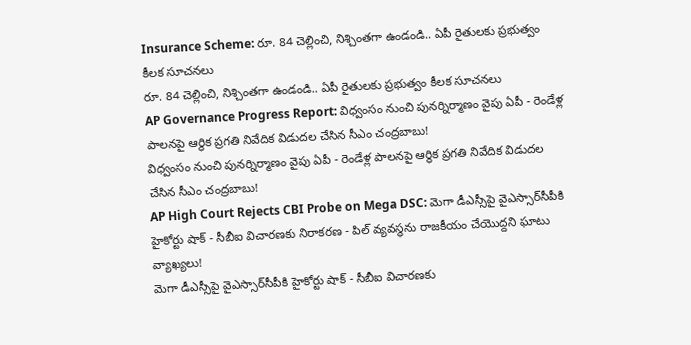Insurance Scheme: రూ. 84 చెల్లించి, నిశ్చింతగా ఉండండి.. ఏపీ రైతులకు ప్రభుత్వం కీలక సూచనలు
రూ. 84 చెల్లించి, నిశ్చింతగా ఉండండి.. ఏపీ రైతులకు ప్రభుత్వం కీలక సూచనలు
AP Governance Progress Report: విధ్వంసం నుంచి పునర్నిర్మాణం వైపు ఏపీ - రెండేళ్ల పాలనపై ఆర్థిక ప్రగతి నివేదిక విడుదల చేసిన సీఎం చంద్రబాబు!
విధ్వంసం నుంచి పునర్నిర్మాణం వైపు ఏపీ - రెండేళ్ల పాలనపై ఆర్థిక ప్రగతి నివేదిక విడుదల చేసిన సీఎం చంద్రబాబు!
AP High Court Rejects CBI Probe on Mega DSC: మెగా డీఎస్సీపై వైఎస్సార్‌సీపీకి హైకోర్టు షాక్ - సీబీఐ విచారణకు నిరాకరణ - పిల్ వ్యవస్థను రాజకీయం చేయొద్దని ఘాటు వ్యాఖ్యలు!
మెగా డీఎస్సీపై వైఎస్సార్‌సీపీకి హైకోర్టు షాక్ - సీబీఐ విచారణకు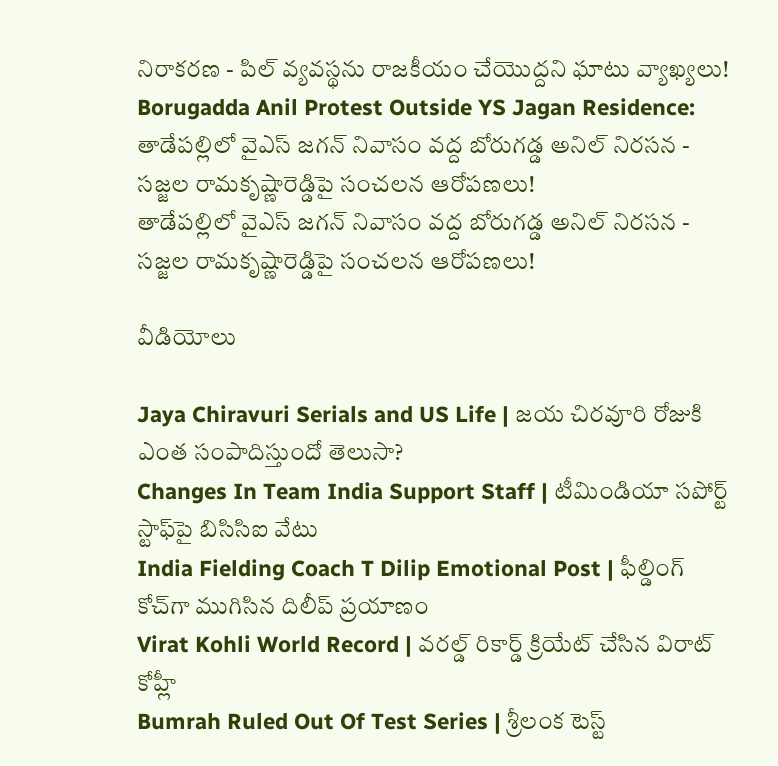నిరాకరణ - పిల్ వ్యవస్థను రాజకీయం చేయొద్దని ఘాటు వ్యాఖ్యలు!
Borugadda Anil Protest Outside YS Jagan Residence: తాడేపల్లిలో వైఎస్ జగన్ నివాసం వద్ద బోరుగడ్డ అనిల్ నిరసన - సజ్జల రామకృష్ణారెడ్డిపై సంచలన ఆరోపణలు!
తాడేపల్లిలో వైఎస్ జగన్ నివాసం వద్ద బోరుగడ్డ అనిల్ నిరసన - సజ్జల రామకృష్ణారెడ్డిపై సంచలన ఆరోపణలు!

వీడియోలు

Jaya Chiravuri Serials and US Life | జయ చిరవూరి రోజుకి ఎంత సంపాదిస్తుందో తెలుసా?
Changes In Team India Support Staff | టీమిండియా సపోర్ట్ స్టాఫ్‌పై బిసిసిఐ వేటు
India Fielding Coach T Dilip Emotional Post | ఫీల్డింగ్ కోచ్‌గా ముగిసిన దిలీప్ ప్రయాణం
Virat Kohli World Record | వరల్డ్ రికార్డ్ క్రియేట్ చేసిన విరాట్ కోహ్లీ
Bumrah Ruled Out Of Test Series | శ్రీలంక టెస్ట్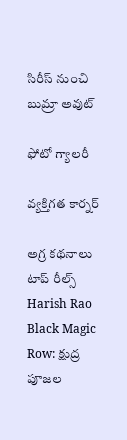సిరీస్‌ నుంచి బుమ్రా అవుట్

ఫోటో గ్యాలరీ

వ్యక్తిగత కార్నర్

అగ్ర కథనాలు
టాప్ రీల్స్
Harish Rao Black Magic Row: క్షుద్ర పూజల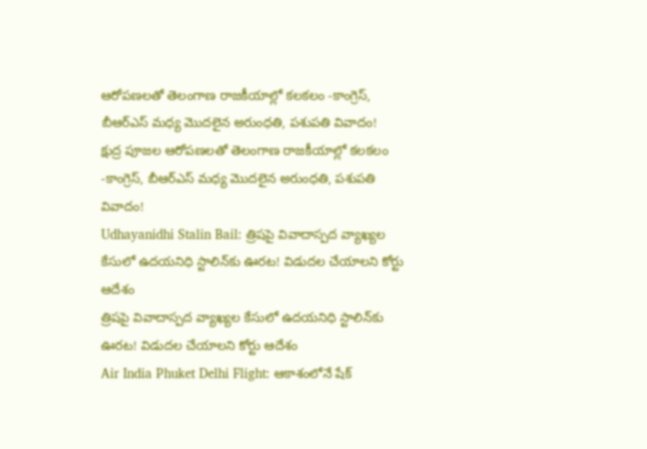ఆరోపణలతో తెలంగాణ రాజకీయాల్లో కలకలం -కాంగ్రెస్, బీఆర్ఎస్ మధ్య మొదలైన అరుంధతి, పశుపతి వివాదం!
క్షుద్ర పూజల ఆరోపణలతో తెలంగాణ రాజకీయాల్లో కలకలం -కాంగ్రెస్, బీఆర్ఎస్ మధ్య మొదలైన అరుంధతి, పశుపతి వివాదం!
Udhayanidhi Stalin Bail: త్రిషపై వివాదాస్పద వ్యాఖ్యల కేసులో ఉదయనిధి స్టాలిన్‌కు ఊరట! విడుదల చేయాలని కోర్టు ఆదేశం
త్రిషపై వివాదాస్పద వ్యాఖ్యల కేసులో ఉదయనిధి స్టాలిన్‌కు ఊరట! విడుదల చేయాలని కోర్టు ఆదేశం
Air India Phuket Delhi Flight: ఆకాశంలోనే షేక్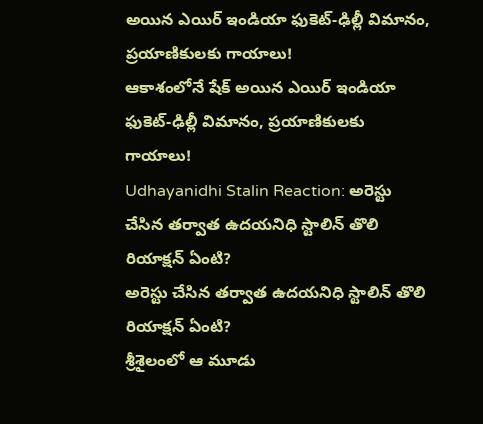అయిన ఎయిర్ ఇండియా ఫుకెట్-ఢిల్లీ విమానం, ప్రయాణికులకు గాయాలు!
ఆకాశంలోనే షేక్ అయిన ఎయిర్ ఇండియా ఫుకెట్-ఢిల్లీ విమానం, ప్రయాణికులకు గాయాలు!
Udhayanidhi Stalin Reaction: అరెస్టు చేసిన తర్వాత ఉదయనిధి స్టాలిన్ తొలి రియాక్షన్ ఏంటి?
అరెస్టు చేసిన తర్వాత ఉదయనిధి స్టాలిన్ తొలి రియాక్షన్ ఏంటి?
శ్రీశైలంలో ఆ మూడు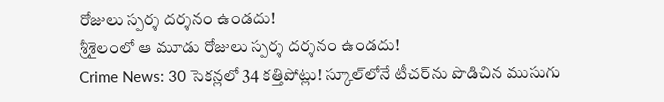రోజులు స్పర్శ దర్శనం ఉండదు!
శ్రీశైలంలో ఆ మూడు రోజులు స్పర్శ దర్శనం ఉండదు!
Crime News: 30 సెకన్లలో 34 కత్తిపోట్లు! స్కూల్‌లోనే టీచర్‌ను పొడిచిన ముసుగు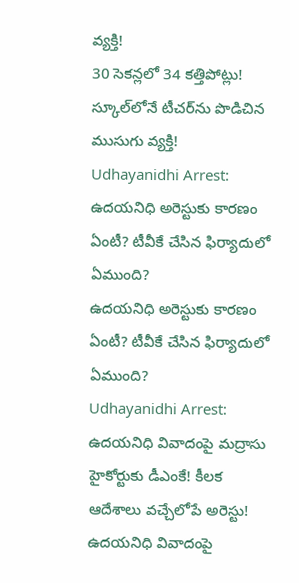వ్యక్తి!
30 సెకన్లలో 34 కత్తిపోట్లు! స్కూల్‌లోనే టీచర్‌ను పొడిచిన ముసుగు వ్యక్తి!
Udhayanidhi Arrest: ఉదయనిధి అరెస్టుకు కారణం ఏంటీ? టీవీకే చేసిన ఫిర్యాదులో ఏముంది?
ఉదయనిధి అరెస్టుకు కారణం ఏంటీ? టీవీకే చేసిన ఫిర్యాదులో ఏముంది?
Udhayanidhi Arrest: ఉదయనిధి వివాదంపై మద్రాసు హైకోర్టుకు డీఎంకే! కీలక ఆదేశాలు వచ్చేలోపే అరెస్టు!
ఉదయనిధి వివాదంపై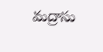మద్రాసు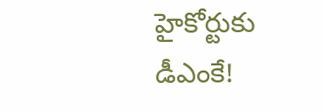హైకోర్టుకు డీఎంకే!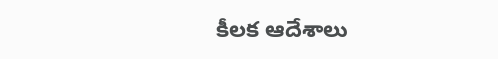కీలక ఆదేశాలు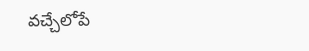వచ్చేలోపే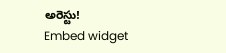అరెస్టు!
Embed widget